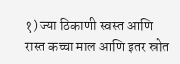१) ज्या ठिकाणी स्वस्त आणि रास्त कच्चा माल आणि इतर स्रोत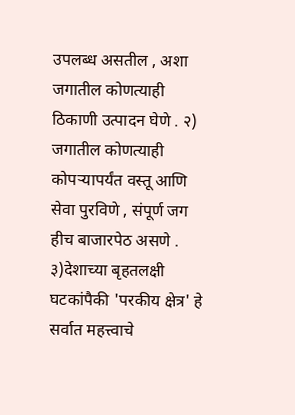उपलब्ध असतील , अशा जगातील कोणत्याही ठिकाणी उत्पादन घेणे . २) जगातील कोणत्याही कोपऱ्यापर्यंत वस्तू आणि सेवा पुरविणे , संपूर्ण जग हीच बाजारपेठ असणे . ३)देशाच्या बृहतलक्षी घटकांपैकी 'परकीय क्षेत्र' हे सर्वात महत्त्वाचे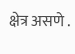क्षेत्र असणे .